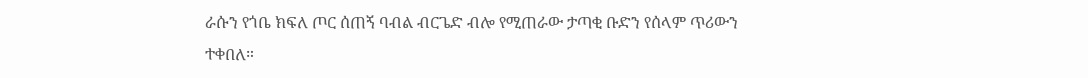ራሱን የጎቤ ክፍለ ጦር ሰጠኝ ባብል ብርጌድ ብሎ የሚጠራው ታጣቂ ቡድን የሰላም ጥሪውን ተቀበለ።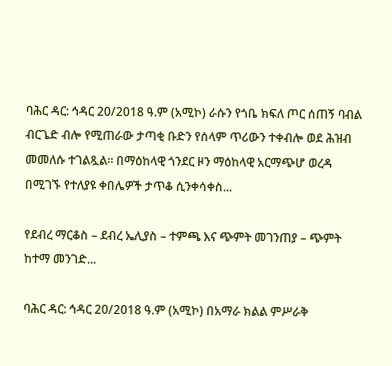ባሕር ዳር: ኅዳር 20/2018 ዓ.ም (አሚኮ) ራሱን የጎቤ ክፍለ ጦር ሰጠኝ ባብል ብርጌድ ብሎ የሚጠራው ታጣቂ ቡድን የሰላም ጥሪውን ተቀብሎ ወደ ሕዝብ መመለሱ ተገልጿል። በማዕከላዊ ጎንደር ዞን ማዕከላዊ አርማጭሆ ወረዳ በሚገኙ የተለያዩ ቀበሌዎች ታጥቆ ሲንቀሳቀስ...

የደብረ ማርቆስ – ደብረ ኤሊያስ – ተምጫ እና ጭምት መገንጠያ – ጭምት ከተማ መንገድ...

ባሕር ዳር: ኅዳር 20/2018 ዓ.ም (አሚኮ) በአማራ ክልል ምሥራቅ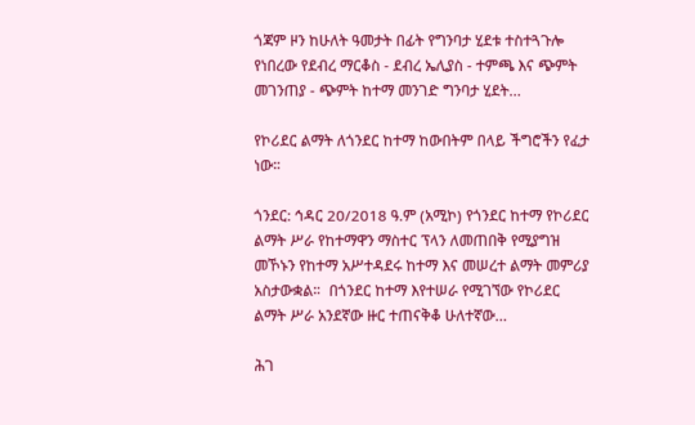ጎጃም ዞን ከሁለት ዓመታት በፊት የግንባታ ሂደቱ ተስተጓጉሎ የነበረው የደብረ ማርቆስ - ደብረ ኤሊያስ - ተምጫ እና ጭምት መገንጠያ - ጭምት ከተማ መንገድ ግንባታ ሂደት...

የኮሪደር ልማት ለጎንደር ከተማ ከውበትም በላይ ችግሮችን የፈታ ነው።

ጎንደር: ኅዳር 20/2018 ዓ.ም (አሚኮ) የጎንደር ከተማ የኮሪደር ልማት ሥራ የከተማዋን ማስተር ፕላን ለመጠበቅ የሚያግዝ መኾኑን የከተማ አሥተዳደሩ ከተማ እና መሠረተ ልማት መምሪያ አስታውቋል።  በጎንደር ከተማ እየተሠራ የሚገኘው የኮሪደር ልማት ሥራ አንደኛው ዙር ተጠናቅቆ ሁለተኛው...

ሕገ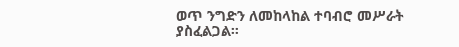ወጥ ንግድን ለመከላከል ተባብሮ መሥራት ያስፈልጋል።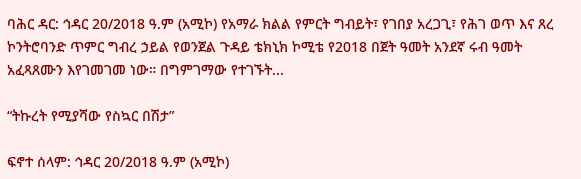ባሕር ዳር: ኅዳር 20/2018 ዓ.ም (አሚኮ) የአማራ ክልል የምርት ግብይት፣ የገበያ አረጋጊ፣ የሕገ ወጥ እና ጸረ ኮንትሮባንድ ጥምር ግብረ ኃይል የወንጀል ጉዳይ ቴክኒክ ኮሚቴ የ2018 በጀት ዓመት አንደኛ ሩብ ዓመት አፈጻጸሙን እየገመገመ ነው። በግምገማው የተገኙት...

“ትኩረት የሚያሻው የስኳር በሽታ”

ፍኖተ ሰላም: ኅዳር 20/2018 ዓ.ም (አሚኮ)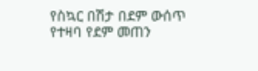የስኳር በሽታ በደም ውሰጥ የተዛባ የደም መጠን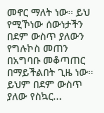መኖር ማለት ነው። ይህ የሚኾነው ሰውነታችን በደም ውስጥ ያለውን የግሉኮስ መጠን በአግባቡ መቆጣጠር በማይችልበት ጊዜ ነው። ይህም በደም ውስጥ ያለው የስኳር...